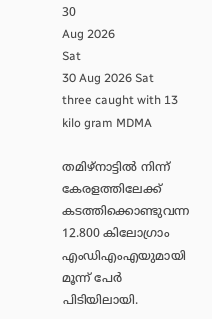30
Aug 2026
Sat
30 Aug 2026 Sat
three caught with 13 kilo gram MDMA

തമിഴ്നാട്ടിൽ നിന്ന് കേരളത്തിലേക്ക് കടത്തിക്കൊണ്ടുവന്ന 12.800 കിലോഗ്രാം എംഡിഎംഎയുമായി മൂന്ന് പേർ പിടിയിലായി.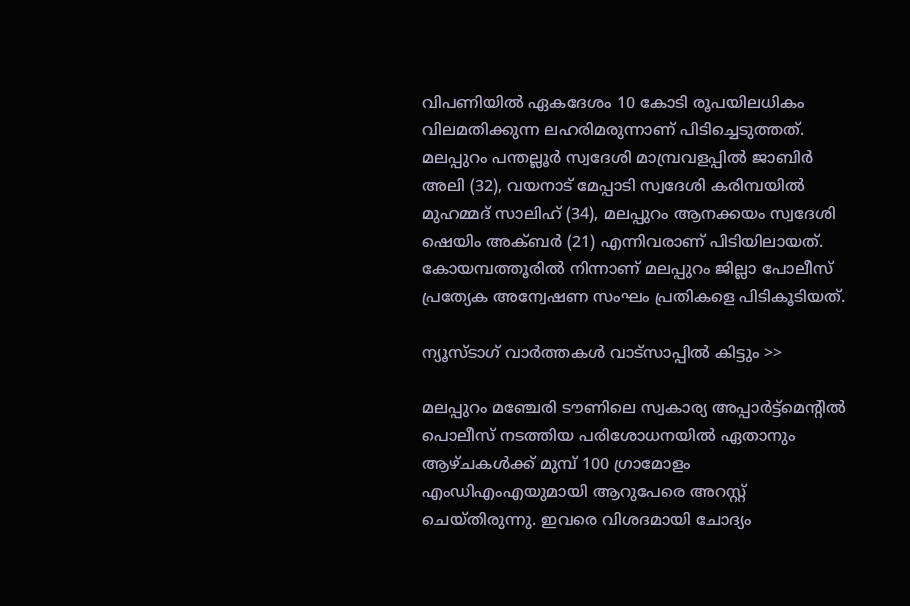വിപണിയിൽ ഏകദേശം 10 കോടി രൂപയിലധികം വിലമതിക്കുന്ന ലഹരിമരുന്നാണ് പിടിച്ചെടുത്തത്. മലപ്പുറം പന്തല്ലൂർ സ്വദേശി മാമ്പ്രവളപ്പിൽ ജാബിർ അലി (32), വയനാട് മേപ്പാടി സ്വദേശി കരിമ്പയിൽ മുഹമ്മദ് സാലിഹ് (34), മലപ്പുറം ആനക്കയം സ്വദേശി ഷെയിം അക്ബർ (21) എന്നിവരാണ് പിടിയിലായത്. കോയമ്പത്തൂരിൽ നിന്നാണ് മലപ്പുറം ജില്ലാ പോലീസ് പ്രത്യേക അന്വേഷണ സംഘം പ്രതികളെ പിടികൂടിയത്.

ന്യൂസ്ടാഗ് വാര്‍ത്തകള്‍ വാട്‌സാപ്പില്‍ കിട്ടും >>

മലപ്പുറം മഞ്ചേരി ടൗണിലെ സ്വകാര്യ അപ്പാർട്ട്‌മെന്റിൽ പൊലീസ് നടത്തിയ പരിശോധനയിൽ ഏതാനും ആഴ്ചകൾക്ക് മുമ്പ് 100 ഗ്രാമോളം എംഡിഎംഎയുമായി ആറുപേരെ അറസ്റ്റ് ചെയ്തിരുന്നു. ഇവരെ വിശദമായി ചോദ്യം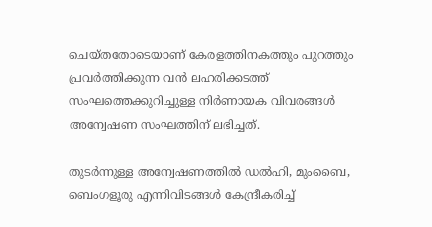ചെയ്തതോടെയാണ് കേരളത്തിനകത്തും പുറത്തും പ്രവർത്തിക്കുന്ന വൻ ലഹരിക്കടത്ത് സംഘത്തെക്കുറിച്ചുള്ള നിർണായക വിവരങ്ങൾ അന്വേഷണ സംഘത്തിന് ലഭിച്ചത്.

തുടർന്നുള്ള അന്വേഷണത്തിൽ ഡൽഹി, മുംബൈ, ബെംഗളൂരു എന്നിവിടങ്ങൾ കേന്ദ്രീകരിച്ച്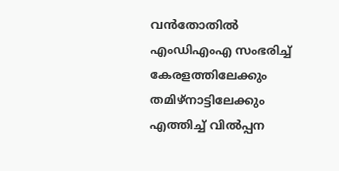വൻതോതിൽ എംഡിഎംഎ സംഭരിച്ച് കേരളത്തിലേക്കും തമിഴ്‌നാട്ടിലേക്കും എത്തിച്ച് വിൽപ്പന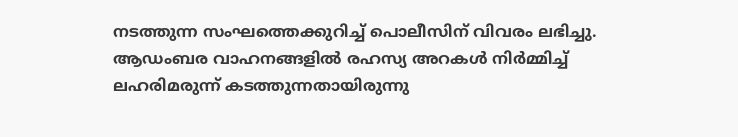നടത്തുന്ന സംഘത്തെക്കുറിച്ച് പൊലീസിന് വിവരം ലഭിച്ചു. ആഡംബര വാഹനങ്ങളിൽ രഹസ്യ അറകൾ നിർമ്മിച്ച് ലഹരിമരുന്ന് കടത്തുന്നതായിരുന്നു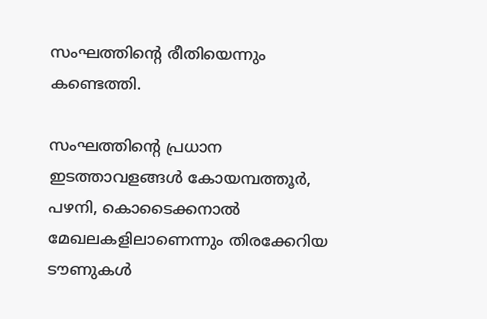സംഘത്തിന്റെ രീതിയെന്നും കണ്ടെത്തി.

സംഘത്തിന്റെ പ്രധാന ഇടത്താവളങ്ങൾ കോയമ്പത്തൂർ, പഴനി, കൊടൈക്കനാൽ മേഖലകളിലാണെന്നും തിരക്കേറിയ ടൗണുകൾ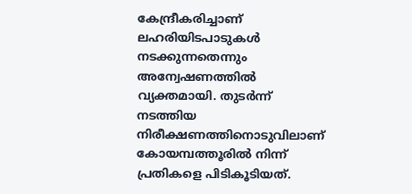കേന്ദ്രീകരിച്ചാണ് ലഹരിയിടപാടുകൾ നടക്കുന്നതെന്നും അന്വേഷണത്തിൽ വ്യക്തമായി. തുടർന്ന് നടത്തിയ നിരീക്ഷണത്തിനൊടുവിലാണ് കോയമ്പത്തൂരിൽ നിന്ന് പ്രതികളെ പിടികൂടിയത്.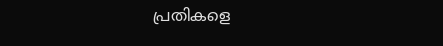പ്രതികളെ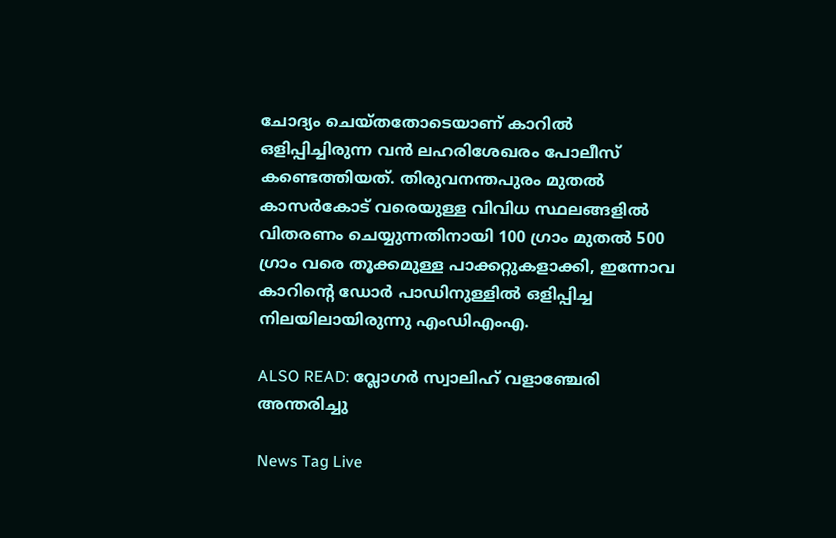ചോദ്യം ചെയ്തതോടെയാണ് കാറിൽ ഒളിപ്പിച്ചിരുന്ന വൻ ലഹരിശേഖരം പോലീസ് കണ്ടെത്തിയത്. തിരുവനന്തപുരം മുതൽ കാസർകോട് വരെയുള്ള വിവിധ സ്ഥലങ്ങളിൽ വിതരണം ചെയ്യുന്നതിനായി 100 ഗ്രാം മുതൽ 500 ഗ്രാം വരെ തൂക്കമുള്ള പാക്കറ്റുകളാക്കി, ഇന്നോവ കാറിന്റെ ഡോർ പാഡിനുള്ളിൽ ഒളിപ്പിച്ച നിലയിലായിരുന്നു എംഡിഎംഎ.

ALSO READ: വ്ലോഗർ സ്വാലിഹ് വളാഞ്ചേരി അന്തരിച്ചു

News Tag Live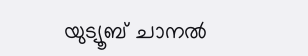യുട്യൂബ് ചാനല്‍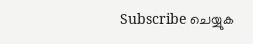Subscribe ചെയ്യുക